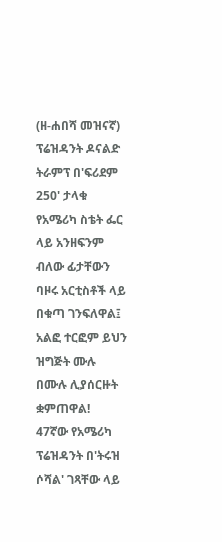(ዘ-ሐበሻ መዝናኛ) ፕሬዝዳንት ዶናልድ ትራምፕ በ'ፍሪደም 250' ታላቁ የአሜሪካ ስቴት ፌር ላይ አንዘፍንም ብለው ፊታቸውን ባዞሩ አርቲስቶች ላይ በቁጣ ገንፍለዋል፤ አልፎ ተርፎም ይህን ዝግጅት ሙሉ በሙሉ ሊያሰርዙት ቋምጠዋል!
47ኛው የአሜሪካ ፕሬዝዳንት በ'ትሩዝ ሶሻል' ገጻቸው ላይ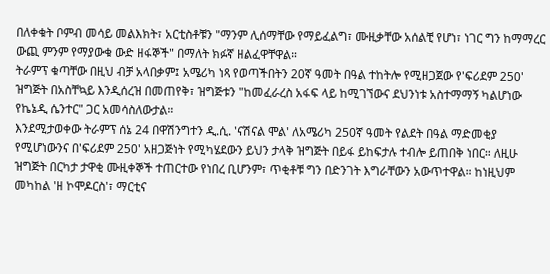በለቀቁት ቦምብ መሳይ መልእክት፣ አርቲስቶቹን "ማንም ሊሰማቸው የማይፈልግ፣ ሙዚቃቸው አሰልቺ የሆነ፣ ነገር ግን ከማማረር ውጪ ምንም የማያውቁ ውድ ዘፋኞች" በማለት ክፉኛ ዘልፈዋቸዋል።
ትራምፕ ቁጣቸው በዚህ ብቻ አላበቃም፤ አሜሪካ ነጻ የወጣችበትን 20ኛ ዓመት በዓል ተከትሎ የሚዘጋጀው የ'ፍሪደም 250' ዝግጅት በአስቸኳይ እንዲሰረዝ በመጠየቅ፣ ዝግጅቱን "ከመፈራረስ አፋፍ ላይ ከሚገኘውና ደህንነቱ አስተማማኝ ካልሆነው የኬኔዲ ሴንተር" ጋር አመሳስለውታል።
እንደሚታወቀው ትራምፕ ሰኔ 24 በዋሽንግተን ዲ.ሲ. 'ናሽናል ሞል' ለአሜሪካ 250ኛ ዓመት የልደት በዓል ማድመቂያ የሚሆነውንና በ'ፍሪደም 250' አዘጋጅነት የሚካሄደውን ይህን ታላቅ ዝግጅት በይፋ ይከፍታሉ ተብሎ ይጠበቅ ነበር። ለዚሁ ዝግጅት በርካታ ታዋቂ ሙዚቀኞች ተጠርተው የነበረ ቢሆንም፣ ጥቂቶቹ ግን በድንገት እግራቸውን አውጥተዋል። ከነዚህም መካከል 'ዘ ኮሞዶርስ'፣ ማርቲና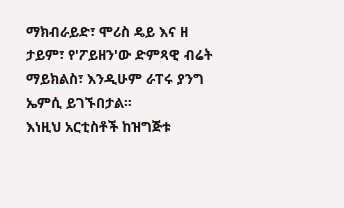ማክብራይድ፣ ሞሪስ ዴይ እና ዘ ታይም፣ የ'ፖይዘን'ው ድምጻዊ ብሬት ማይክልስ፣ እንዲሁም ራፐሩ ያንግ ኤምሲ ይገኙበታል።
እነዚህ አርቲስቶች ከዝግጅቱ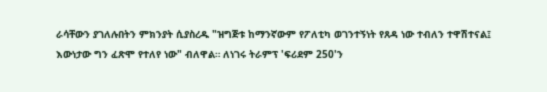ራሳቸውን ያገለሉበትን ምክንያት ሲያስረዱ "ዝግጅቱ ከማንኛውም የፖለቲካ ወገንተኝነት የጸዳ ነው ተብለን ተዋሽተናል፤ እውነታው ግን ፈጽሞ የተለየ ነው" ብለዋል። ለነገሩ ትራምፕ 'ፍሪደም 250'ን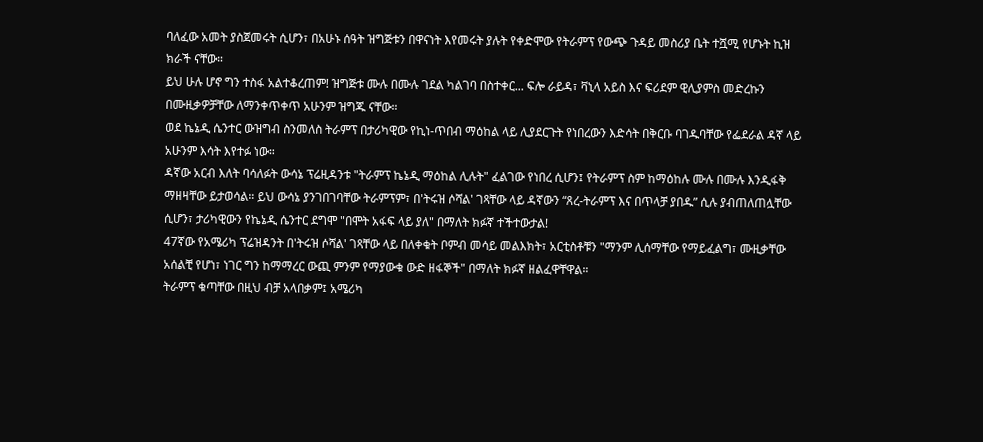ባለፈው አመት ያስጀመሩት ሲሆን፣ በአሁኑ ሰዓት ዝግጅቱን በዋናነት እየመሩት ያሉት የቀድሞው የትራምፕ የውጭ ጉዳይ መስሪያ ቤት ተሿሚ የሆኑት ኪዝ ክራች ናቸው።
ይህ ሁሉ ሆኖ ግን ተስፋ አልተቆረጠም! ዝግጅቱ ሙሉ በሙሉ ገደል ካልገባ በስተቀር... ፍሎ ራይዳ፣ ቫኒላ አይስ እና ፍሪደም ዊሊያምስ መድረኩን በሙዚቃዎቻቸው ለማንቀጥቀጥ አሁንም ዝግጁ ናቸው።
ወደ ኬኔዲ ሴንተር ውዝግብ ስንመለስ ትራምፕ በታሪካዊው የኪነ-ጥበብ ማዕከል ላይ ሊያደርጉት የነበረውን እድሳት በቅርቡ ባገዱባቸው የፌደራል ዳኛ ላይ አሁንም እሳት እየተፉ ነው።
ዳኛው አርብ እለት ባሳለፉት ውሳኔ ፕሬዚዳንቱ "ትራምፕ ኬኔዲ ማዕከል ሊሉት" ፈልገው የነበረ ሲሆን፤ የትራምፕ ስም ከማዕከሉ ሙሉ በሙሉ እንዲፋቅ ማዘዛቸው ይታወሳል። ይህ ውሳኔ ያንገበገባቸው ትራምፕም፣ በ'ትሩዝ ሶሻል' ገጻቸው ላይ ዳኛውን “ጸረ-ትራምፕ እና በጥላቻ ያበዱ” ሲሉ ያብጠለጠሏቸው ሲሆን፣ ታሪካዊውን የኬኔዲ ሴንተር ደግሞ "በሞት አፋፍ ላይ ያለ" በማለት ክፉኛ ተችተውታል!
47ኛው የአሜሪካ ፕሬዝዳንት በ'ትሩዝ ሶሻል' ገጻቸው ላይ በለቀቁት ቦምብ መሳይ መልእክት፣ አርቲስቶቹን "ማንም ሊሰማቸው የማይፈልግ፣ ሙዚቃቸው አሰልቺ የሆነ፣ ነገር ግን ከማማረር ውጪ ምንም የማያውቁ ውድ ዘፋኞች" በማለት ክፉኛ ዘልፈዋቸዋል።
ትራምፕ ቁጣቸው በዚህ ብቻ አላበቃም፤ አሜሪካ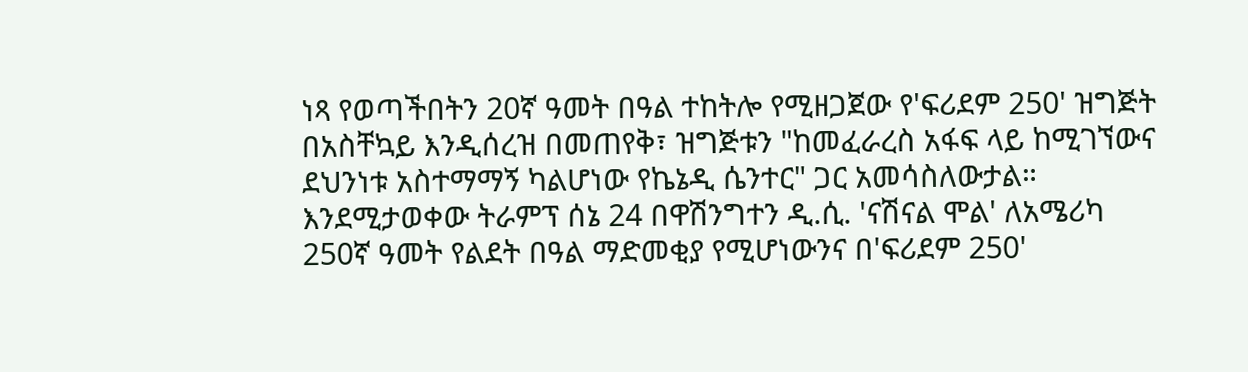ነጻ የወጣችበትን 20ኛ ዓመት በዓል ተከትሎ የሚዘጋጀው የ'ፍሪደም 250' ዝግጅት በአስቸኳይ እንዲሰረዝ በመጠየቅ፣ ዝግጅቱን "ከመፈራረስ አፋፍ ላይ ከሚገኘውና ደህንነቱ አስተማማኝ ካልሆነው የኬኔዲ ሴንተር" ጋር አመሳስለውታል።
እንደሚታወቀው ትራምፕ ሰኔ 24 በዋሽንግተን ዲ.ሲ. 'ናሽናል ሞል' ለአሜሪካ 250ኛ ዓመት የልደት በዓል ማድመቂያ የሚሆነውንና በ'ፍሪደም 250'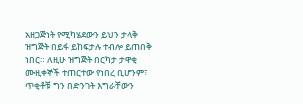አዘጋጅነት የሚካሄደውን ይህን ታላቅ ዝግጅት በይፋ ይከፍታሉ ተብሎ ይጠበቅ ነበር። ለዚሁ ዝግጅት በርካታ ታዋቂ ሙዚቀኞች ተጠርተው የነበረ ቢሆንም፣ ጥቂቶቹ ግን በድንገት እግራቸውን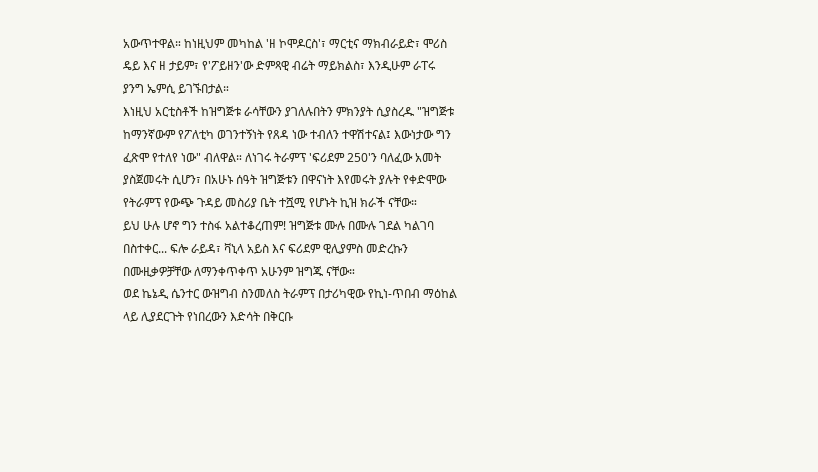አውጥተዋል። ከነዚህም መካከል 'ዘ ኮሞዶርስ'፣ ማርቲና ማክብራይድ፣ ሞሪስ ዴይ እና ዘ ታይም፣ የ'ፖይዘን'ው ድምጻዊ ብሬት ማይክልስ፣ እንዲሁም ራፐሩ ያንግ ኤምሲ ይገኙበታል።
እነዚህ አርቲስቶች ከዝግጅቱ ራሳቸውን ያገለሉበትን ምክንያት ሲያስረዱ "ዝግጅቱ ከማንኛውም የፖለቲካ ወገንተኝነት የጸዳ ነው ተብለን ተዋሽተናል፤ እውነታው ግን ፈጽሞ የተለየ ነው" ብለዋል። ለነገሩ ትራምፕ 'ፍሪደም 250'ን ባለፈው አመት ያስጀመሩት ሲሆን፣ በአሁኑ ሰዓት ዝግጅቱን በዋናነት እየመሩት ያሉት የቀድሞው የትራምፕ የውጭ ጉዳይ መስሪያ ቤት ተሿሚ የሆኑት ኪዝ ክራች ናቸው።
ይህ ሁሉ ሆኖ ግን ተስፋ አልተቆረጠም! ዝግጅቱ ሙሉ በሙሉ ገደል ካልገባ በስተቀር... ፍሎ ራይዳ፣ ቫኒላ አይስ እና ፍሪደም ዊሊያምስ መድረኩን በሙዚቃዎቻቸው ለማንቀጥቀጥ አሁንም ዝግጁ ናቸው።
ወደ ኬኔዲ ሴንተር ውዝግብ ስንመለስ ትራምፕ በታሪካዊው የኪነ-ጥበብ ማዕከል ላይ ሊያደርጉት የነበረውን እድሳት በቅርቡ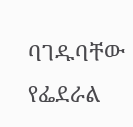ባገዱባቸው የፌደራል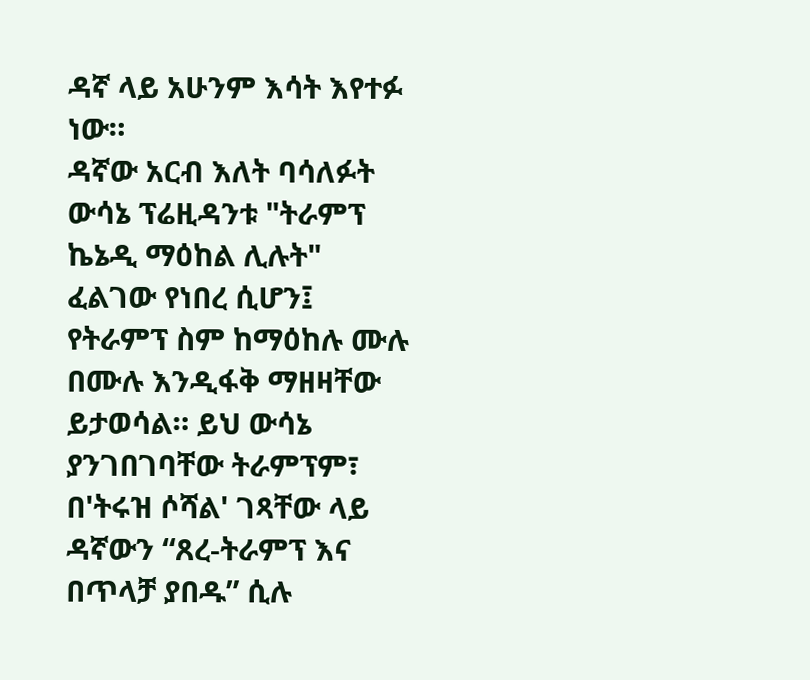ዳኛ ላይ አሁንም እሳት እየተፉ ነው።
ዳኛው አርብ እለት ባሳለፉት ውሳኔ ፕሬዚዳንቱ "ትራምፕ ኬኔዲ ማዕከል ሊሉት" ፈልገው የነበረ ሲሆን፤ የትራምፕ ስም ከማዕከሉ ሙሉ በሙሉ እንዲፋቅ ማዘዛቸው ይታወሳል። ይህ ውሳኔ ያንገበገባቸው ትራምፕም፣ በ'ትሩዝ ሶሻል' ገጻቸው ላይ ዳኛውን “ጸረ-ትራምፕ እና በጥላቻ ያበዱ” ሲሉ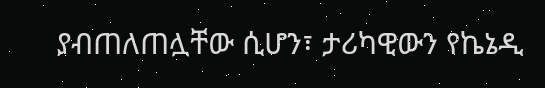ያብጠለጠሏቸው ሲሆን፣ ታሪካዊውን የኬኔዲ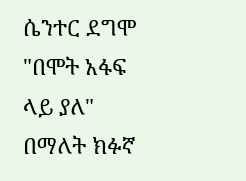ሴንተር ደግሞ "በሞት አፋፍ ላይ ያለ" በማለት ክፉኛ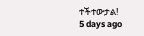ተችተውታል!
5 days ago